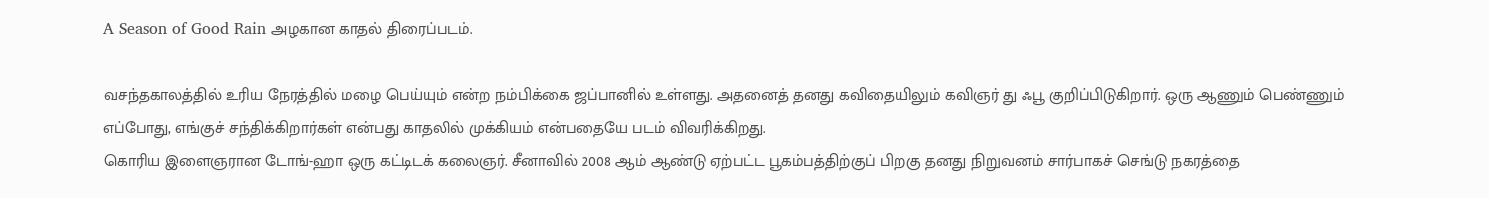A Season of Good Rain அழகான காதல் திரைப்படம்.

வசந்தகாலத்தில் உரிய நேரத்தில் மழை பெய்யும் என்ற நம்பிக்கை ஜப்பானில் உள்ளது. அதனைத் தனது கவிதையிலும் கவிஞர் து ஃபூ குறிப்பிடுகிறார். ஒரு ஆணும் பெண்ணும் எப்போது, எங்குச் சந்திக்கிறார்கள் என்பது காதலில் முக்கியம் என்பதையே படம் விவரிக்கிறது.
கொரிய இளைஞரான டோங்-ஹா ஒரு கட்டிடக் கலைஞர். சீனாவில் 2008 ஆம் ஆண்டு ஏற்பட்ட பூகம்பத்திற்குப் பிறகு தனது நிறுவனம் சார்பாகச் செங்டு நகரத்தை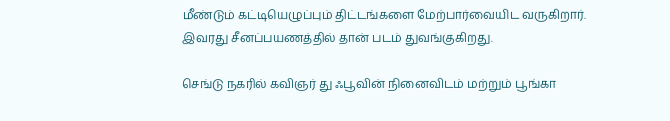மீண்டும் கட்டியெழுப்பும் திட்டங்களை மேற்பார்வையிட வருகிறார். இவரது சீனப்பயணத்தில் தான் படம் துவங்குகிறது.

செங்டு நகரில் கவிஞர் து ஃபூவின் நினைவிடம் மற்றும் பூங்கா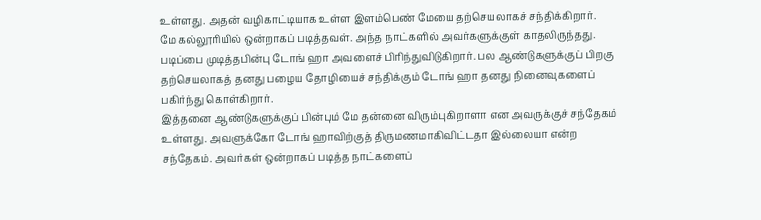உள்ளது. அதன் வழிகாட்டியாக உள்ள இளம்பெண் மேயை தற்செயலாகச் சந்திக்கிறார்.
மே கல்லூரியில் ஒன்றாகப் படித்தவள். அந்த நாட்களில் அவர்களுக்குள் காதலிருந்தது. படிப்பை முடித்தபின்பு டோங் ஹா அவளைச் பிரிந்துவிடுகிறார். பல ஆண்டுகளுக்குப் பிறகு தற்செயலாகத் தனது பழைய தோழியைச் சந்திக்கும் டோங் ஹா தனது நினைவுகளைப் பகிர்ந்து கொள்கிறார்.
இத்தனை ஆண்டுகளுக்குப் பின்பும் மே தன்னை விரும்புகிறாளா என அவருக்குச் சந்தேகம் உள்ளது. அவளுக்கோ டோங் ஹாவிற்குத் திருமணமாகிவிட்டதா இல்லையா என்ற சந்தேகம். அவர்கள் ஒன்றாகப் படித்த நாட்களைப்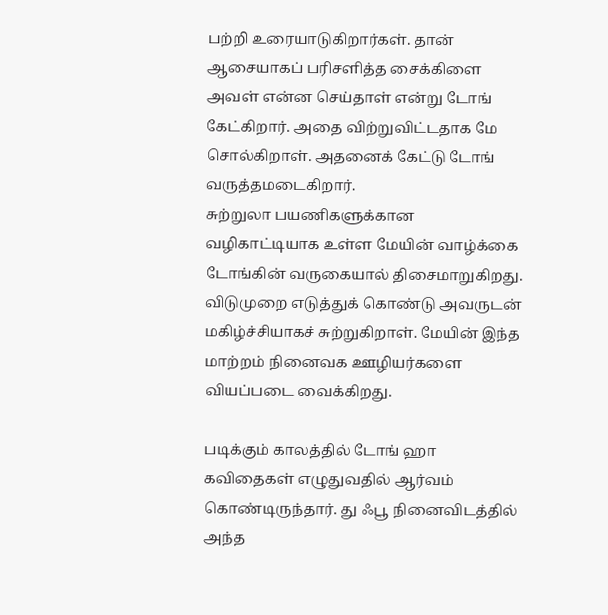பற்றி உரையாடுகிறார்கள். தான் ஆசையாகப் பரிசளித்த சைக்கிளை அவள் என்ன செய்தாள் என்று டோங் கேட்கிறார். அதை விற்றுவிட்டதாக மே சொல்கிறாள். அதனைக் கேட்டு டோங் வருத்தமடைகிறார்.
சுற்றுலா பயணிகளுக்கான வழிகாட்டியாக உள்ள மேயின் வாழ்க்கை டோங்கின் வருகையால் திசைமாறுகிறது. விடுமுறை எடுத்துக் கொண்டு அவருடன் மகிழ்ச்சியாகச் சுற்றுகிறாள். மேயின் இந்த மாற்றம் நினைவக ஊழியர்களை வியப்படை வைக்கிறது.

படிக்கும் காலத்தில் டோங் ஹா கவிதைகள் எழுதுவதில் ஆர்வம் கொண்டிருந்தார். து ஃபூ நினைவிடத்தில் அந்த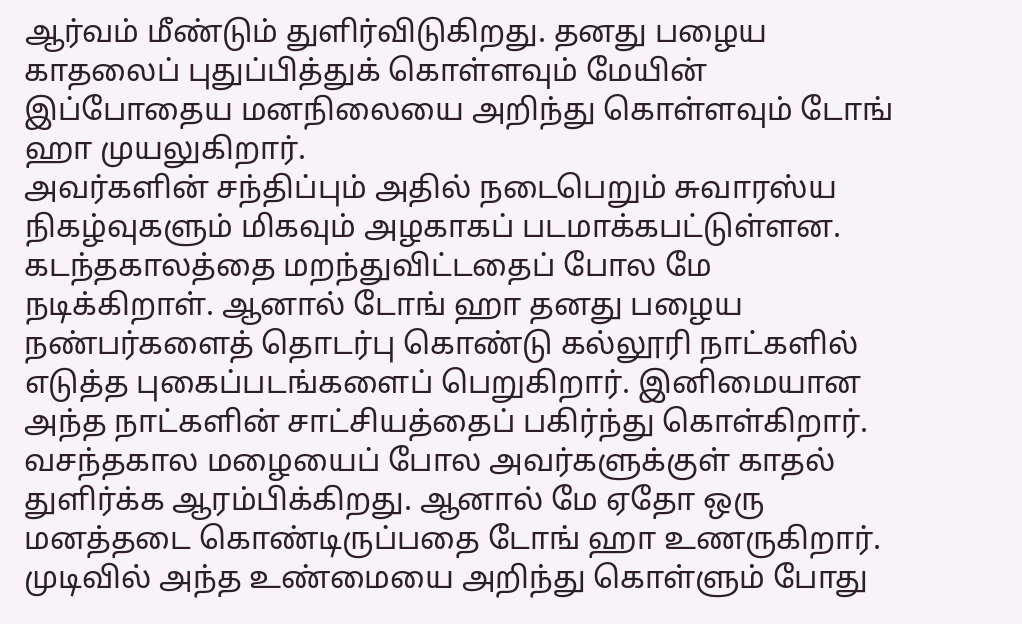ஆர்வம் மீண்டும் துளிர்விடுகிறது. தனது பழைய காதலைப் புதுப்பித்துக் கொள்ளவும் மேயின் இப்போதைய மனநிலையை அறிந்து கொள்ளவும் டோங் ஹா முயலுகிறார்.
அவர்களின் சந்திப்பும் அதில் நடைபெறும் சுவாரஸ்ய நிகழ்வுகளும் மிகவும் அழகாகப் படமாக்கபட்டுள்ளன. கடந்தகாலத்தை மறந்துவிட்டதைப் போல மே நடிக்கிறாள். ஆனால் டோங் ஹா தனது பழைய நண்பர்களைத் தொடர்பு கொண்டு கல்லூரி நாட்களில் எடுத்த புகைப்படங்களைப் பெறுகிறார். இனிமையான அந்த நாட்களின் சாட்சியத்தைப் பகிர்ந்து கொள்கிறார்.
வசந்தகால மழையைப் போல அவர்களுக்குள் காதல் துளிர்க்க ஆரம்பிக்கிறது. ஆனால் மே ஏதோ ஒரு மனத்தடை கொண்டிருப்பதை டோங் ஹா உணருகிறார். முடிவில் அந்த உண்மையை அறிந்து கொள்ளும் போது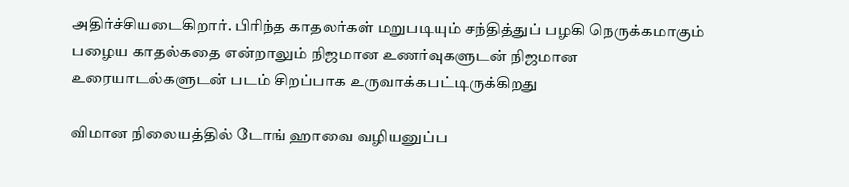அதிர்ச்சியடைகிறார். பிரிந்த காதலர்கள் மறுபடியும் சந்தித்துப் பழகி நெருக்கமாகும் பழைய காதல்கதை என்றாலும் நிஜமான உணர்வுகளுடன் நிஜமான உரையாடல்களுடன் படம் சிறப்பாக உருவாக்கபட்டிருக்கிறது

விமான நிலையத்தில் டோங் ஹாவை வழியனுப்ப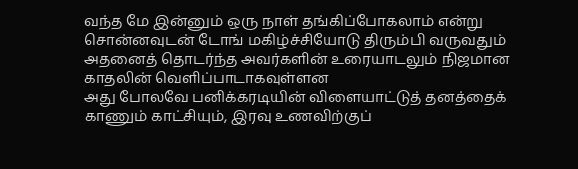வந்த மே இன்னும் ஒரு நாள் தங்கிப்போகலாம் என்று சொன்னவுடன் டோங் மகிழ்ச்சியோடு திரும்பி வருவதும் அதனைத் தொடர்ந்த அவர்களின் உரையாடலும் நிஜமான காதலின் வெளிப்பாடாகவுள்ளன
அது போலவே பனிக்கரடியின் விளையாட்டுத் தனத்தைக் காணும் காட்சியும், இரவு உணவிற்குப்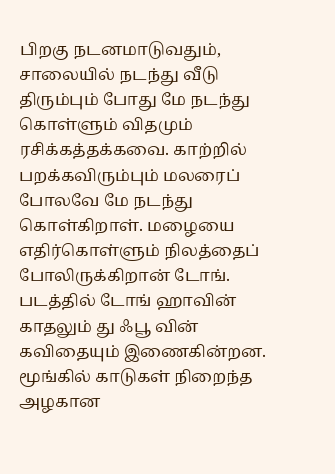பிறகு நடனமாடுவதும், சாலையில் நடந்து வீடு திரும்பும் போது மே நடந்து கொள்ளும் விதமும் ரசிக்கத்தக்கவை. காற்றில் பறக்கவிரும்பும் மலரைப் போலவே மே நடந்து கொள்கிறாள். மழையை எதிர்கொள்ளும் நிலத்தைப் போலிருக்கிறான் டோங்.
படத்தில் டோங் ஹாவின் காதலும் து ஃபூ வின் கவிதையும் இணைகின்றன. மூங்கில் காடுகள் நிறைந்த அழகான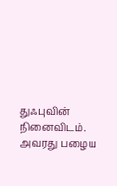துஃபுவின் நினைவிடம். அவரது பழைய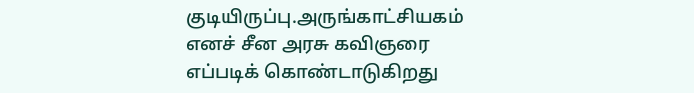குடியிருப்பு.அருங்காட்சியகம் எனச் சீன அரசு கவிஞரை எப்படிக் கொண்டாடுகிறது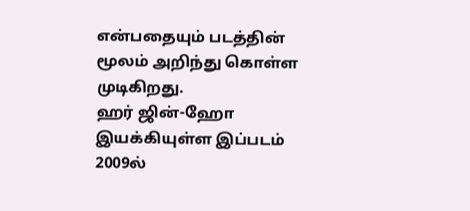என்பதையும் படத்தின் மூலம் அறிந்து கொள்ள முடிகிறது.
ஹர் ஜின்-ஹோ இயக்கியுள்ள இப்படம் 2009ல்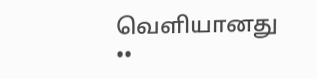வெளியானது
••